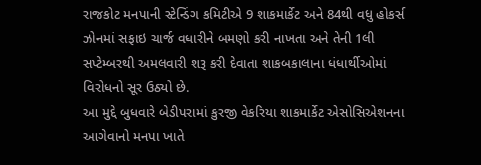રાજકોટ મનપાની સ્ટેન્ડિંગ કમિટીએ 9 શાકમાર્કેટ અને 84થી વધુ હોકર્સ ઝોનમાં સફાઇ ચાર્જ વધારીને બમણો કરી નાખતા અને તેની 1લી સપ્ટેમ્બરથી અમલવારી શરૂ કરી દેવાતા શાકબકાલાના ધંધાર્થીઓમાં વિરોધનો સૂર ઉઠ્યો છે.
આ મુદ્દે બુધવારે બેડીપરામાં કુરજી વેકરિયા શાકમાર્કેટ એસોસિએશનના આગેવાનો મનપા ખાતે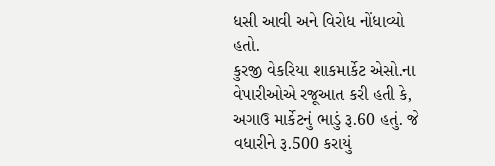ધસી આવી અને વિરોધ નોંધાવ્યો હતો.
કુરજી વેકરિયા શાકમાર્કેટ એસો.ના વેપારીઓએ રજૂઆત કરી હતી કે, અગાઉ માર્કેટનું ભાડું રૂ.60 હતું. જે વધારીને રૂ.500 કરાયું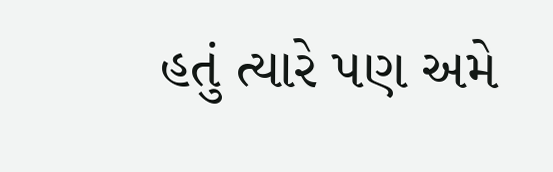હતું ત્યારે પણ અમે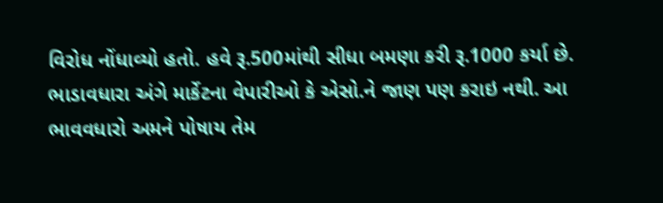વિરોધ નોંધાવ્યો હતો. હવે રૂ.500માંથી સીધા બમણા કરી રૂ.1000 કર્યા છે.
ભાડાવધારા અંગે માર્કેટના વેપારીઓ કે એસો.ને જાણ પણ કરાઇ નથી. આ ભાવવધારો અમને પોષાય તેમ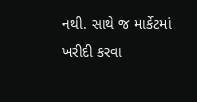નથી. સાથે જ માર્કેટમાં ખરીદી કરવા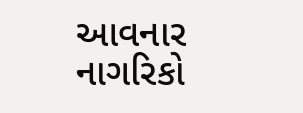આવનાર નાગરિકો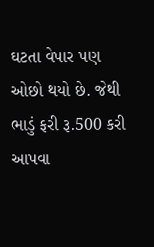ઘટતા વેપાર પણ ઓછો થયો છે. જેથી ભાડું ફરી રૂ.500 કરી આપવા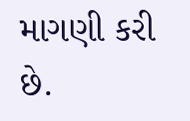માગણી કરી છે.